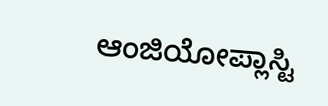ಆಂಜಿಯೋಪ್ಲಾಸ್ಟಿ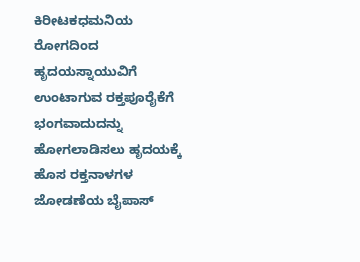ಕಿರೀಟಕಧಮನಿಯ ರೋಗದಿಂದ ಹೃದಯಸ್ನಾಯುವಿಗೆ ಉಂಟಾಗುವ ರಕ್ತಪೂರೈಕೆಗೆ ಭಂಗವಾದುದನ್ನು ಹೋಗಲಾಡಿಸಲು ಹೃದಯಕ್ಕೆ ಹೊಸ ರಕ್ತನಾಳಗಳ ಜೋಡಣೆಯ ಬೈಪಾಸ್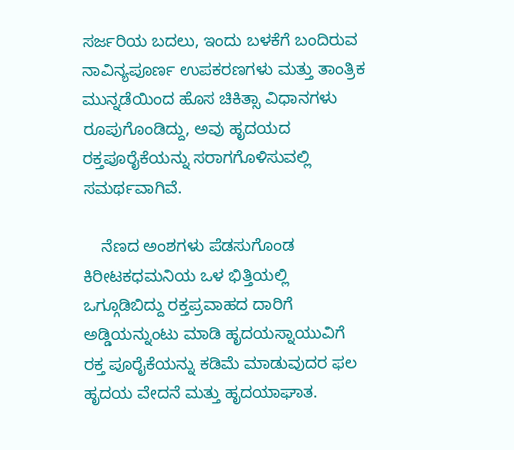ಸರ್ಜರಿಯ ಬದಲು, ಇಂದು ಬಳಕೆಗೆ ಬಂದಿರುವ ನಾವಿನ್ಯಪೂರ್ಣ ಉಪಕರಣಗಳು ಮತ್ತು ತಾಂತ್ರಿಕ ಮುನ್ನಡೆಯಿಂದ ಹೊಸ ಚಿಕಿತ್ಸಾ ವಿಧಾನಗಳು ರೂಪುಗೊಂಡಿದ್ದು, ಅವು ಹೃದಯದ ರಕ್ತಪೂರೈಕೆಯನ್ನು ಸರಾಗಗೊಳಿಸುವಲ್ಲಿ ಸಮರ್ಥವಾಗಿವೆ.

    ನೆಣದ ಅಂಶಗಳು ಪೆಡಸುಗೊಂಡ ಕಿರೀಟಕಧಮನಿಯ ಒಳ ಭಿತ್ತಿಯಲ್ಲಿ ಒಗ್ಗೂಡಿಬಿದ್ದು ರಕ್ತಪ್ರವಾಹದ ದಾರಿಗೆ ಅಡ್ಡಿಯನ್ನುಂಟು ಮಾಡಿ ಹೃದಯಸ್ನಾಯುವಿಗೆ ರಕ್ತ ಪೂರೈಕೆಯನ್ನು ಕಡಿಮೆ ಮಾಡುವುದರ ಫಲ ಹೃದಯ ವೇದನೆ ಮತ್ತು ಹೃದಯಾಘಾತ.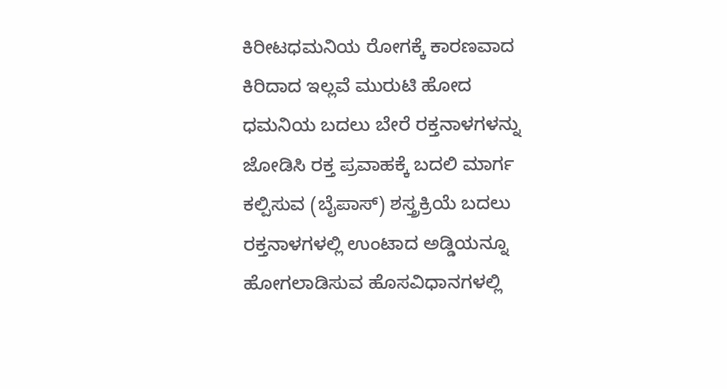ಕಿರೀಟಧಮನಿಯ ರೋಗಕ್ಕೆ ಕಾರಣವಾದ ಕಿರಿದಾದ ಇಲ್ಲವೆ ಮುರುಟಿ ಹೋದ ಧಮನಿಯ ಬದಲು ಬೇರೆ ರಕ್ತನಾಳಗಳನ್ನು ಜೋಡಿಸಿ ರಕ್ತ ಪ್ರವಾಹಕ್ಕೆ ಬದಲಿ ಮಾರ್ಗ ಕಲ್ಪಿಸುವ (ಬೈಪಾಸ್) ಶಸ್ತ್ರಕ್ರಿಯೆ ಬದಲು ರಕ್ತನಾಳಗಳಲ್ಲಿ ಉಂಟಾದ ಅಡ್ಡಿಯನ್ನೂ ಹೋಗಲಾಡಿಸುವ ಹೊಸವಿಧಾನಗಳಲ್ಲಿ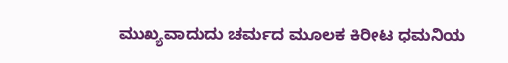ಮುಖ್ಯವಾದುದು ಚರ್ಮದ ಮೂಲಕ ಕಿರೀಟ ಧಮನಿಯ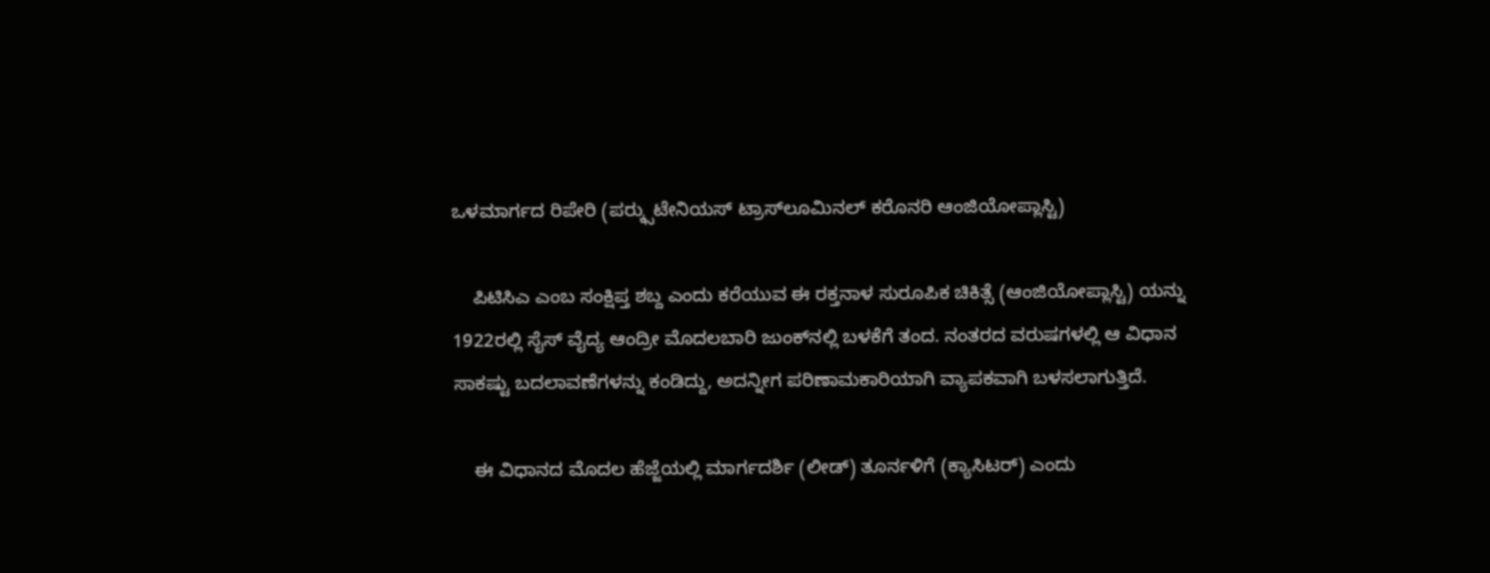ಒಳಮಾರ್ಗದ ರಿಪೇರಿ (ಪರ್‍ಕ್ಸುಟೇನಿಯಸ್ ಟ್ರಾಸ್‍ಲೂಮಿನಲ್ ಕರೊನರಿ ಆಂಜಿಯೋಪ್ಲಾಸ್ಟಿ)

    ಪಿಟಿಸಿಎ ಎಂಬ ಸಂಕ್ಷಿಪ್ತ ಶಬ್ದ ಎಂದು ಕರೆಯುವ ಈ ರಕ್ತನಾಳ ಸುರೂಪಿಕ ಚಿಕಿತ್ಸೆ (ಆಂಜಿಯೋಪ್ಲಾಸ್ಟಿ) ಯನ್ನು 1922ರಲ್ಲಿ ಸೈಸ್ ವೈದ್ಯ ಆಂದ್ರೀ ಮೊದಲಬಾರಿ ಜುಂಕ್‍ನಲ್ಲಿ ಬಳಕೆಗೆ ತಂದ. ನಂತರದ ವರುಷಗಳಲ್ಲಿ ಆ ವಿಧಾನ ಸಾಕಷ್ಟು ಬದಲಾವಣೆಗಳನ್ನು ಕಂಡಿದ್ದು, ಅದನ್ನೀಗ ಪರಿಣಾಮಕಾರಿಯಾಗಿ ವ್ಯಾಪಕವಾಗಿ ಬಳಸಲಾಗುತ್ತಿದೆ.

    ಈ ವಿಧಾನದ ಮೊದಲ ಹೆಜ್ಜೆಯಲ್ಲಿ ಮಾರ್ಗದರ್ಶಿ (ಲೀಡ್) ತೂರ್ನಳಿಗೆ (ಕ್ಯಾಸಿಟರ್) ಎಂದು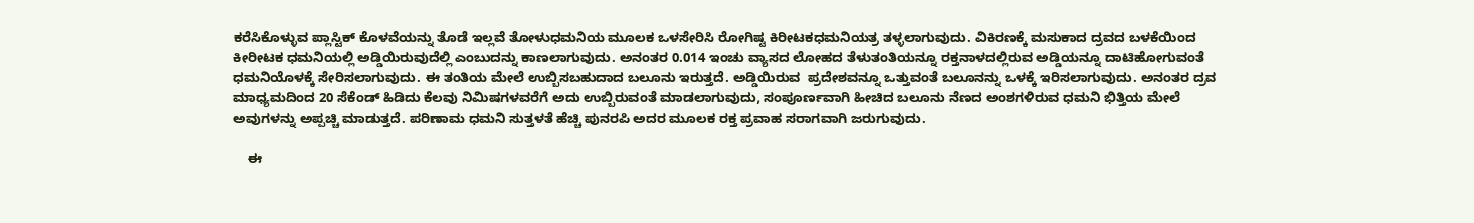ಕರೆಸಿಕೊಳ್ಳುವ ಪ್ಲಾಸ್ಟಿಕ್ ಕೊಳವೆಯನ್ನು ತೊಡೆ ಇಲ್ಲವೆ ತೋಳುಧಮನಿಯ ಮೂಲಕ ಒಳಸೇರಿಸಿ ರೋಗಿಷ್ಟ ಕಿರೀಟಕಧಮನಿಯತ್ರ ತಳ್ಳಲಾಗುವುದು. ವಿಕಿರಣಕ್ಕೆ ಮಸುಕಾದ ದ್ರವದ ಬಳಕೆಯಿಂದ ಕೀರೀಟಕ ಧಮನಿಯಲ್ಲಿ ಅಡ್ಡಿಯಿರುವುದೆಲ್ಲಿ ಎಂಬುದನ್ನು ಕಾಣಲಾಗುವುದು. ಅನಂತರ 0.014 ಇಂಚು ವ್ಯಾಸದ ಲೋಹದ ತೆಳುತಂತಿಯನ್ನೂ ರಕ್ತನಾಳದಲ್ಲಿರುವ ಅಡ್ಡಿಯನ್ನೂ ದಾಟಿಹೋಗುವಂತೆ ಧಮನಿಯೊಳಕ್ಕೆ ಸೇರಿಸಲಾಗುವುದು. ಈ ತಂತಿಯ ಮೇಲೆ ಉಬ್ಬಿಸಬಹುದಾದ ಬಲೂನು ಇರುತ್ತದೆ. ಅಡ್ಡಿಯಿರುವ  ಪ್ರದೇಶವನ್ನೂ ಒತ್ತುವಂತೆ ಬಲೂನನ್ನು ಒಳಕ್ಕೆ ಇರಿಸಲಾಗುವುದು. ಅನಂತರ ದ್ರವ ಮಾಧ್ಯಮದಿಂದ 20 ಸೆಕೆಂಡ್ ಹಿಡಿದು ಕೆಲವು ನಿಮಿಷಗಳವರೆಗೆ ಅದು ಉಬ್ಬಿರುವಂತೆ ಮಾಡಲಾಗುವುದು, ಸಂಪೂರ್ಣವಾಗಿ ಹೀಚಿದ ಬಲೂನು ನೆಣದ ಅಂಶಗಳಿರುವ ಧಮನಿ ಭಿತ್ತಿಯ ಮೇಲೆ ಅವುಗಳನ್ನು ಅಪ್ಪಚ್ಚಿ ಮಾಡುತ್ತದೆ. ಪರಿಣಾಮ ಧಮನಿ ಸುತ್ತಳತೆ ಹೆಚ್ಚಿ ಪುನರಪಿ ಅದರ ಮೂಲಕ ರಕ್ತ ಪ್ರವಾಹ ಸರಾಗವಾಗಿ ಜರುಗುವುದು.

    ಈ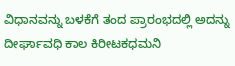ವಿಧಾನವನ್ನು ಬಳಕೆಗೆ ತಂದ ಪ್ರಾರಂಭದಲ್ಲಿ ಅದನ್ನು ದೀರ್ಘಾವಧಿ ಕಾಲ ಕಿರೀಟಕಧಮನಿ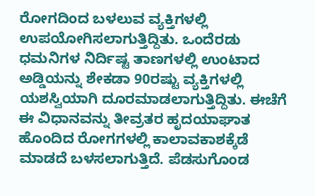ರೋಗದಿಂದ ಬಳಲುವ ವ್ಯಕ್ತಿಗಳಲ್ಲಿ ಉಪಯೋಗಿಸಲಾಗುತ್ತಿದ್ದಿತು. ಒಂದೆರಡು ಧಮನಿಗಳ ನಿರ್ದಿಷ್ಟ ತಾಣಗಳಲ್ಲಿ ಉಂಟಾದ ಅಡ್ಡಿಯನ್ನು ಶೇಕಡಾ 90ರಷ್ಟು ವ್ಯಕ್ತಿಗಳಲ್ಲಿ ಯಶಸ್ವಿಯಾಗಿ ದೂರಮಾಡಲಾಗುತ್ತಿದ್ದಿತು. ಈಚೆಗೆ ಈ ವಿಧಾನವನ್ನು ತೀವ್ರತರ ಹೃದಯಾಘಾತ ಹೊಂದಿದ ರೋಗಗಳಲ್ಲಿ ಕಾಲಾವಕಾಶಕ್ಕೆಡೆ ಮಾಡದೆ ಬಳಸಲಾಗುತ್ತಿದೆ. ಪೆಡಸುಗೊಂಡ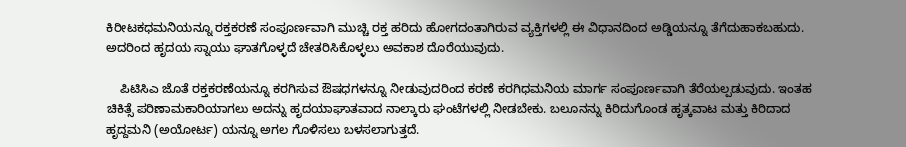ಕಿರೀಟಕಧಮನಿಯನ್ನೂ ರಕ್ತಕರಣೆ ಸಂಪೂರ್ಣವಾಗಿ ಮುಚ್ಚಿ ರಕ್ತ ಹರಿದು ಹೋಗದಂತಾಗಿರುವ ವ್ಯಕ್ತಿಗಳಲ್ಲಿ ಈ ವಿಧಾನದಿಂದ ಅಡ್ಡಿಯನ್ನೂ ತೆಗೆದುಹಾಕಬಹುದು. ಅದರಿಂದ ಹೃದಯ ಸ್ನಾಯು ಘಾತಗೊಳ್ಳದೆ ಚೇತರಿಸಿಕೊಳ್ಳಲು ಅವಕಾಶ ದೊರೆಯುವುದು.

    ಪಿಟಿಸಿಎ ಜೊತೆ ರಕ್ತಕರಣೆಯನ್ನೂ ಕರಗಿಸುವ ಔಷಧಗಳನ್ನೂ ನೀಡುವುದರಿಂದ ಕರಣೆ ಕರಗಿಧಮನಿಯ ಮಾರ್ಗ ಸಂಪೂರ್ಣವಾಗಿ ತೆರೆಯಲ್ಪಡುವುದು. ಇಂತಹ ಚಿಕಿತ್ಸೆ ಪರಿಣಾಮಕಾರಿಯಾಗಲು ಅದನ್ನು ಹೃದಯಾಘಾತವಾದ ನಾಲ್ಕಾರು ಘಂಟೆಗಳಲ್ಲಿ ನೀಡಬೇಕು. ಬಲೂನನ್ನು ಕಿರಿದುಗೊಂಡ ಹೃತ್ಕವಾಟ ಮತ್ತು ಕಿರಿದಾದ ಹೃದ್ದಮನಿ (ಅಯೋರ್ಟ) ಯನ್ನೂ ಅಗಲ ಗೊಳಿಸಲು ಬಳಸಲಾಗುತ್ತದೆ.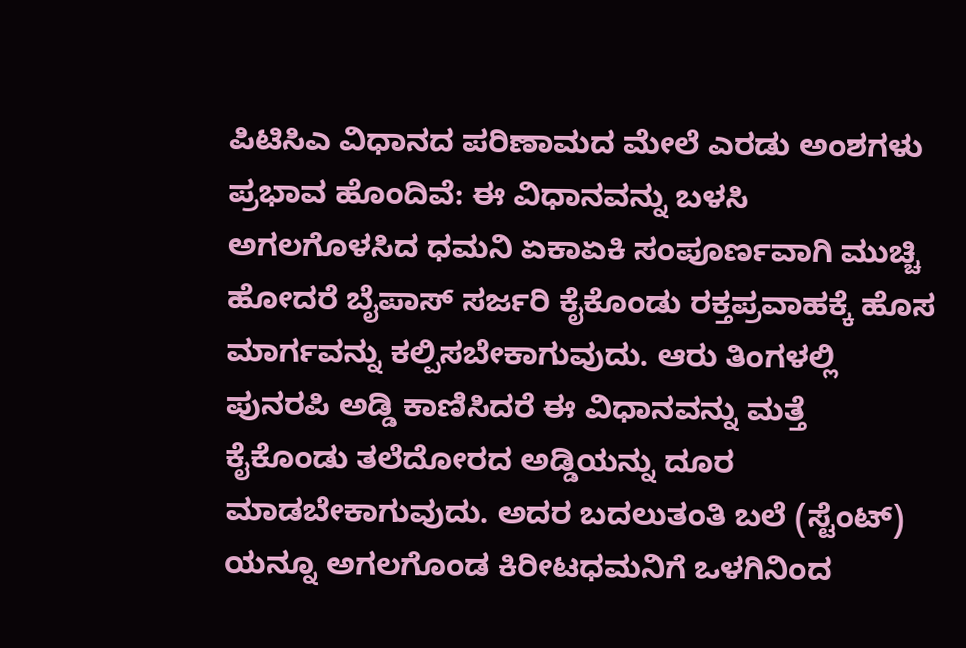ಪಿಟಿಸಿಎ ವಿಧಾನದ ಪರಿಣಾಮದ ಮೇಲೆ ಎರಡು ಅಂಶಗಳು ಪ್ರಭಾವ ಹೊಂದಿವೆ: ಈ ವಿಧಾನವನ್ನು ಬಳಸಿ ಅಗಲಗೊಳಸಿದ ಧಮನಿ ಏಕಾಏಕಿ ಸಂಪೂರ್ಣವಾಗಿ ಮುಚ್ಚಿ ಹೋದರೆ ಬೈಪಾಸ್ ಸರ್ಜರಿ ಕೈಕೊಂಡು ರಕ್ತಪ್ರವಾಹಕ್ಕೆ ಹೊಸ ಮಾರ್ಗವನ್ನು ಕಲ್ಪಿಸಬೇಕಾಗುವುದು. ಆರು ತಿಂಗಳಲ್ಲಿ ಪುನರಪಿ ಅಡ್ಡಿ ಕಾಣಿಸಿದರೆ ಈ ವಿಧಾನವನ್ನು ಮತ್ತೆ ಕೈಕೊಂಡು ತಲೆದೋರದ ಅಡ್ಡಿಯನ್ನು ದೂರ ಮಾಡಬೇಕಾಗುವುದು. ಅದರ ಬದಲುತಂತಿ ಬಲೆ (ಸ್ಟೆಂಟ್) ಯನ್ನೂ ಅಗಲಗೊಂಡ ಕಿರೀಟಧಮನಿಗೆ ಒಳಗಿನಿಂದ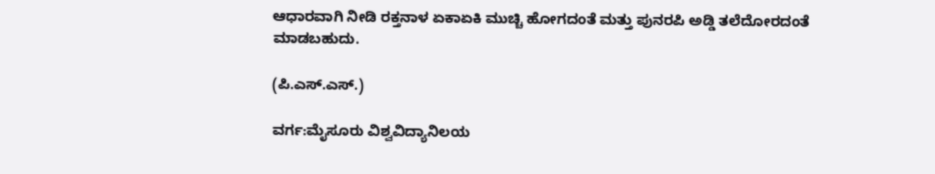ಆಧಾರವಾಗಿ ನೀಡಿ ರಕ್ತನಾಳ ಏಕಾಏಕಿ ಮುಚ್ಚಿ ಹೋಗದಂತೆ ಮತ್ತು ಪುನರಪಿ ಅಡ್ಡಿ ತಲೆದೋರದಂತೆ ಮಾಡಬಹುದು.

(ಪಿ.ಎಸ್.ಎಸ್.)

ವರ್ಗ:ಮೈಸೂರು ವಿಶ್ವವಿದ್ಯಾನಿಲಯ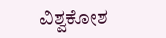ವಿಶ್ವಕೋಶ